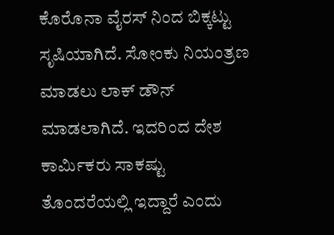ಕೊರೊನಾ ವೈರಸ್ ನಿಂದ ಬಿಕ್ಕಟ್ಟು ಸೃಷಿಯಾಗಿದೆ. ಸೋಂಕು ನಿಯಂತ್ರಣ ಮಾಡಲು ಲಾಕ್ ಡೌನ್ ಮಾಡಲಾಗಿದೆ. ಇದರಿಂದ ದೇಶ ಕಾರ್ಮಿಕರು ಸಾಕಷ್ಟು ತೊಂದರೆಯಲ್ಲಿ ಇದ್ದಾರೆ ಎಂದು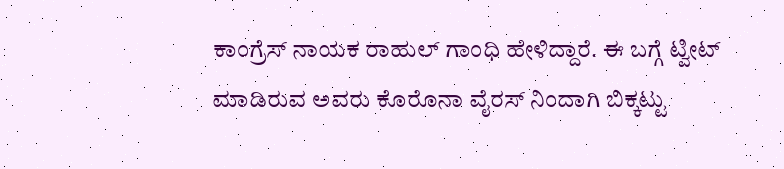ಕಾಂಗ್ರೆಸ್ ನಾಯಕ ರಾಹುಲ್ ಗಾಂಧಿ ಹೇಳಿದ್ದಾರೆ. ಈ ಬಗ್ಗೆ ಟ್ವೀಟ್ ಮಾಡಿರುವ ಅವರು ಕೊರೊನಾ ವೈರಸ್ ನಿಂದಾಗಿ ಬಿಕ್ಕಟ್ಟು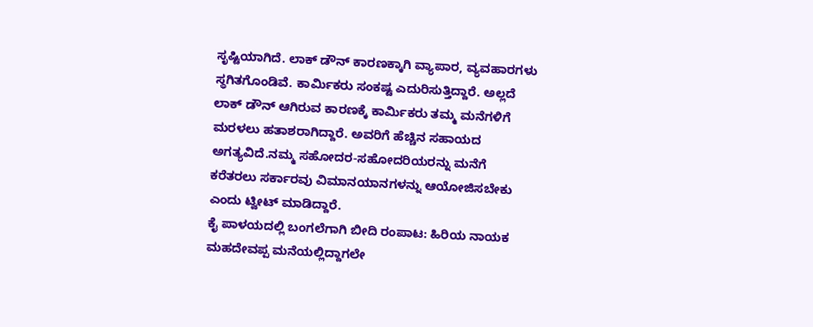ಸೃಷ್ಟಿಯಾಗಿದೆ. ಲಾಕ್ ಡೌನ್ ಕಾರಣಕ್ಕಾಗಿ ವ್ಯಾಪಾರ, ವ್ಯವಹಾರಗಳು ಸ್ಥಗಿತಗೊಂಡಿವೆ. ಕಾರ್ಮಿಕರು ಸಂಕಷ್ಟ ಎದುರಿಸುತ್ತಿದ್ದಾರೆ. ಅಲ್ಲದೆ ಲಾಕ್ ಡೌನ್ ಆಗಿರುವ ಕಾರಣಕ್ಕೆ ಕಾರ್ಮಿಕರು ತಮ್ಮ ಮನೆಗಳಿಗೆ ಮರಳಲು ಹತಾಶರಾಗಿದ್ದಾರೆ. ಅವರಿಗೆ ಹೆಚ್ಚಿನ ಸಹಾಯದ ಅಗತ್ಯವಿದೆ.ನಮ್ಮ ಸಹೋದರ-ಸಹೋದರಿಯರನ್ನು ಮನೆಗೆ ಕರೆತರಲು ಸರ್ಕಾರವು ವಿಮಾನಯಾನಗಳನ್ನು ಆಯೋಜಿಸಬೇಕು ಎಂದು ಟ್ವೀಟ್ ಮಾಡಿದ್ದಾರೆ.
ಕೈ ಪಾಳಯದಲ್ಲಿ ಬಂಗಲೆಗಾಗಿ ಬೀದಿ ರಂಪಾಟ: ಹಿರಿಯ ನಾಯಕ ಮಹದೇವಪ್ಪ ಮನೆಯಲ್ಲಿದ್ದಾಗಲೇ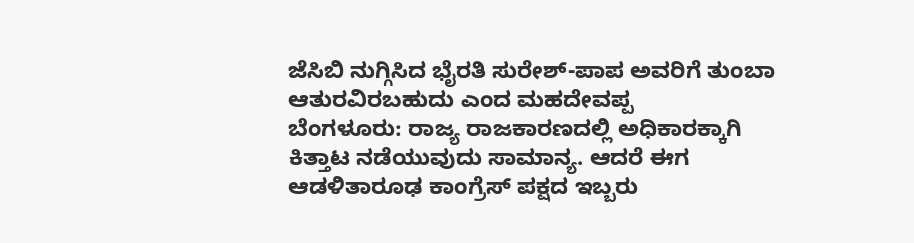ಜೆಸಿಬಿ ನುಗ್ಗಿಸಿದ ಭೈರತಿ ಸುರೇಶ್-ಪಾಪ ಅವರಿಗೆ ತುಂಬಾ ಆತುರವಿರಬಹುದು ಎಂದ ಮಹದೇವಪ್ಪ
ಬೆಂಗಳೂರು: ರಾಜ್ಯ ರಾಜಕಾರಣದಲ್ಲಿ ಅಧಿಕಾರಕ್ಕಾಗಿ ಕಿತ್ತಾಟ ನಡೆಯುವುದು ಸಾಮಾನ್ಯ. ಆದರೆ ಈಗ ಆಡಳಿತಾರೂಢ ಕಾಂಗ್ರೆಸ್ ಪಕ್ಷದ ಇಬ್ಬರು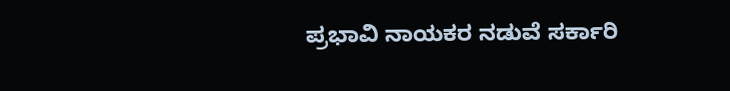ಪ್ರಭಾವಿ ನಾಯಕರ ನಡುವೆ ಸರ್ಕಾರಿ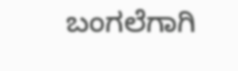ಬಂಗಲೆಗಾಗಿ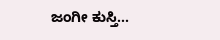ಜಂಗೀ ಕುಸ್ತಿ...